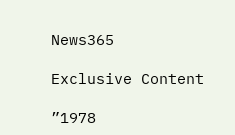News365

Exclusive Content

”1978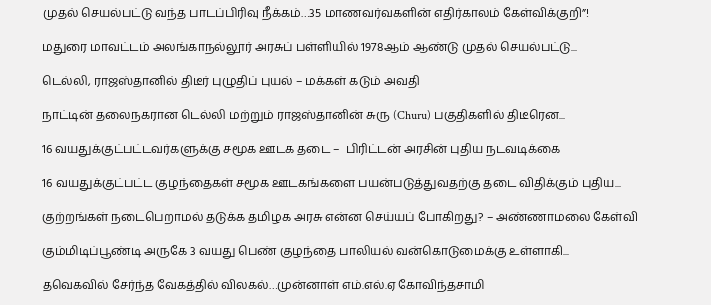முதல் செயல்பட்டு வந்த பாடப்பிரிவு நீக்கம்…35 மாணவர்வகளின் எதிர்காலம் கேள்விக்குறி”!

மதுரை மாவட்டம் அலங்காநல்லூர் அரசுப் பள்ளியில் 1978ஆம் ஆண்டு முதல் செயல்பட்டு...

டெல்லி, ராஜஸ்தானில் திடீர் புழுதிப் புயல் – மக்கள் கடும் அவதி

நாட்டின் தலைநகரான டெல்லி மற்றும் ராஜஸ்தானின் சுரு (Churu) பகுதிகளில் திடீரென...

16 வயதுக்குட்பட்டவர்களுக்கு சமூக ஊடக தடை –  பிரிட்டன் அரசின் புதிய நடவடிக்கை

16 வயதுக்குட்பட்ட குழந்தைகள் சமூக ஊடகங்களை பயன்படுத்துவதற்கு தடை விதிக்கும் புதிய...

குற்றங்கள் நடைபெறாமல் தடுக்க தமிழக அரசு என்ன செய்யப் போகிறது? – அண்ணாமலை கேள்வி

கும்மிடிப்பூண்டி அருகே 3 வயது பெண் குழந்தை பாலியல் வன்கொடுமைக்கு உள்ளாகி...

தவெகவில் சேர்ந்த வேகத்தில் விலகல்…முன்னாள் எம்.எல்.ஏ கோவிந்தசாமி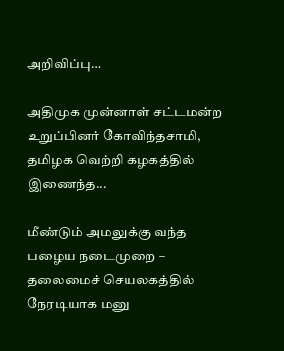அறிவிப்பு…

அதிமுக முன்னாள் சட்டமன்ற உறுப்பினர் கோவிந்தசாமி, தமிழக வெற்றி கழகத்தில் இணைந்த...

மீண்டும் அமலுக்கு வந்த பழைய நடைமுறை – தலைமைச் செயலகத்தில் நேரடியாக மனு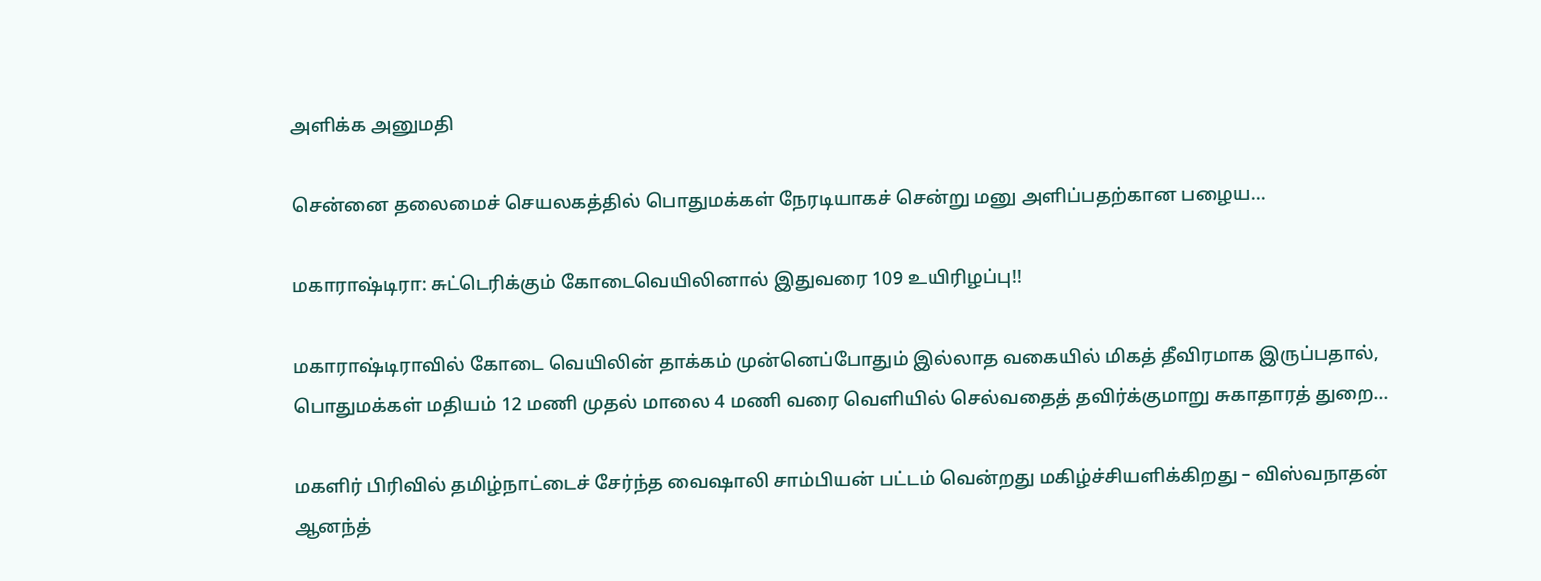அளிக்க அனுமதி

சென்னை தலைமைச் செயலகத்தில் பொதுமக்கள் நேரடியாகச் சென்று மனு அளிப்பதற்கான பழைய...

மகாராஷ்டிரா: சுட்டெரிக்கும் கோடைவெயிலினால் இதுவரை 109 உயிரிழப்பு!!

மகாராஷ்டிராவில் கோடை வெயிலின் தாக்கம் முன்னெப்போதும் இல்லாத வகையில் மிகத் தீவிரமாக இருப்பதால், பொதுமக்கள் மதியம் 12 மணி முதல் மாலை 4 மணி வரை வெளியில் செல்வதைத் தவிர்க்குமாறு சுகாதாரத் துறை...

மகளிர் பிரிவில் தமிழ்நாட்டைச் சேர்ந்த வைஷாலி சாம்பியன் பட்டம் வென்றது மகிழ்ச்சியளிக்கிறது – விஸ்வநாதன் ஆனந்த்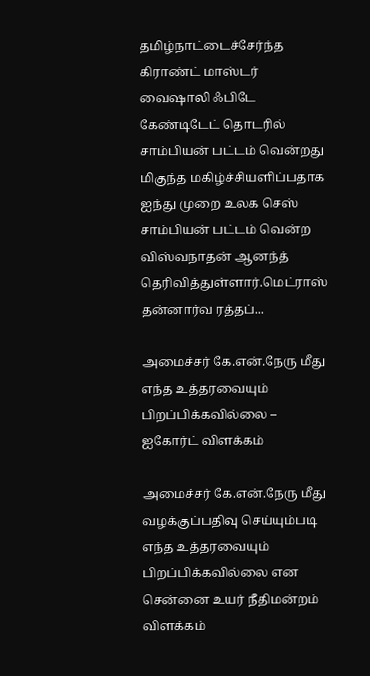தமிழ்நாட்டைச்சேர்ந்த கிராண்ட் மாஸ்டர் வைஷாலி ஃபிடே கேண்டிடேட் தொடரில் சாம்பியன் பட்டம் வென்றது மிகுந்த மகிழ்ச்சியளிப்பதாக ஐந்து முறை உலக செஸ் சாம்பியன் பட்டம் வென்ற விஸ்வநாதன் ஆனந்த் தெரிவித்துள்ளார்.மெட்ராஸ் தன்னார்வ ரத்தப்...

அமைச்சர் கே.என்.நேரு மீது எந்த உத்தரவையும் பிறப்பிக்கவில்லை – ஐகோர்ட் விளக்கம்

அமைச்சர் கே.என்.நேரு மீது வழக்குப்பதிவு செய்யும்படி எந்த உத்தரவையும் பிறப்பிக்கவில்லை என சென்னை உயர் நீதிமன்றம் விளக்கம்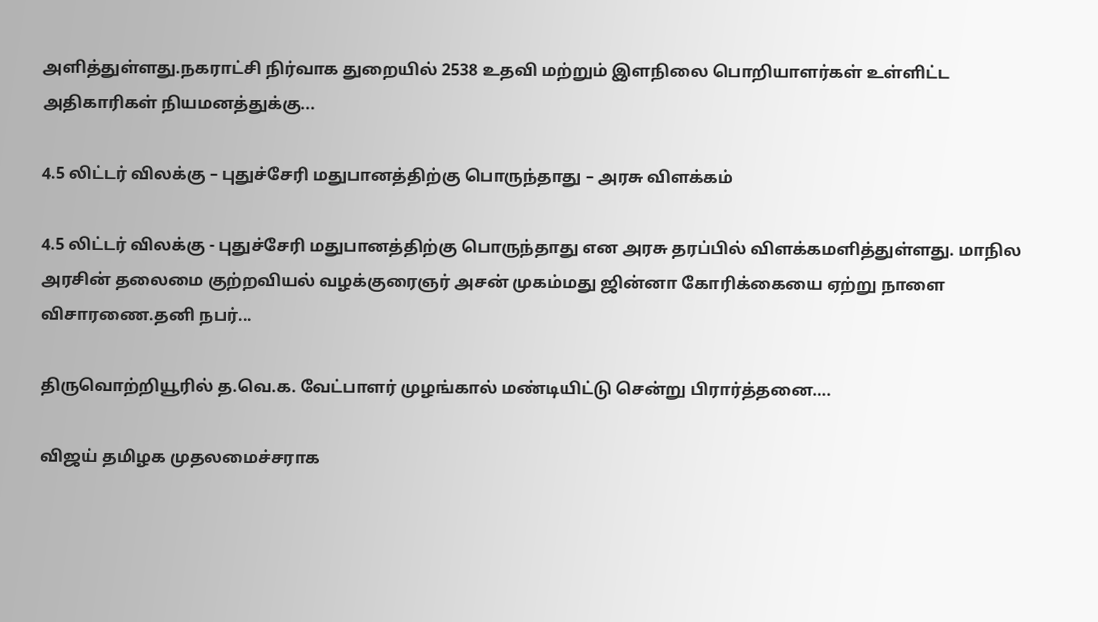அளித்துள்ளது.நகராட்சி நிர்வாக துறையில் 2538 உதவி மற்றும் இளநிலை பொறியாளர்கள் உள்ளிட்ட அதிகாரிகள் நியமனத்துக்கு...

4.5 லிட்டர் விலக்கு – புதுச்சேரி மதுபானத்திற்கு பொருந்தாது – அரசு விளக்கம்

4.5 லிட்டர் விலக்கு - புதுச்சேரி மதுபானத்திற்கு பொருந்தாது என அரசு தரப்பில் விளக்கமளித்துள்ளது. மாநில அரசின் தலைமை குற்றவியல் வழக்குரைஞர் அசன் முகம்மது ஜின்னா கோரிக்கையை ஏற்று நாளை விசாரணை.தனி நபர்...

திருவொற்றியூரில் த.வெ.க. வேட்பாளர் முழங்கால் மண்டியிட்டு சென்று பிரார்த்தனை….

விஜய் தமிழக முதலமைச்சராக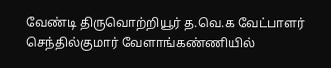வேண்டி திருவொற்றியூர் த.வெ.க வேட்பாளர் செந்தில்குமார் வேளாங்கண்ணியில்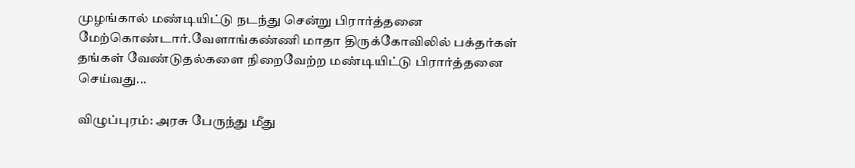முழங்கால் மண்டியிட்டு நடந்து சென்று பிரார்த்தனை  மேற்கொண்டார்.வேளாங்கண்ணி மாதா திருக்கோவிலில் பக்தர்கள் தங்கள் வேண்டுதல்களை நிறைவேற்ற மண்டியிட்டு பிரார்த்தனை செய்வது...

விழுப்புரம்: அரசு பேருந்து மீது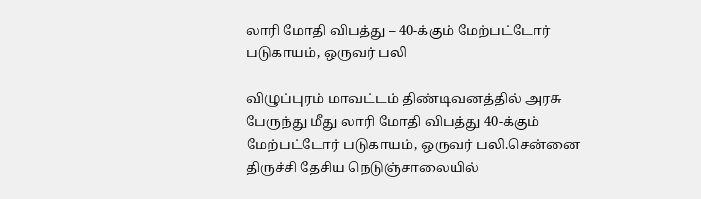லாரி மோதி விபத்து – 40-க்கும் மேற்பட்டோர் படுகாயம், ஒருவர் பலி

விழுப்புரம் மாவட்டம் திண்டிவனத்தில் அரசு பேருந்து மீது லாரி மோதி விபத்து 40-க்கும் மேற்பட்டோர் படுகாயம், ஒருவர் பலி.சென்னை திருச்சி தேசிய நெடுஞ்சாலையில்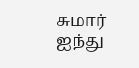சுமார் ஐந்து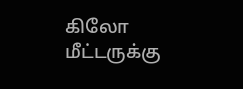கிலோ மீட்டருக்கு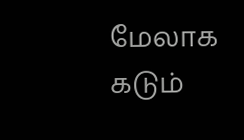மேலாக கடும்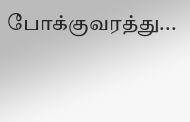போக்குவரத்து...